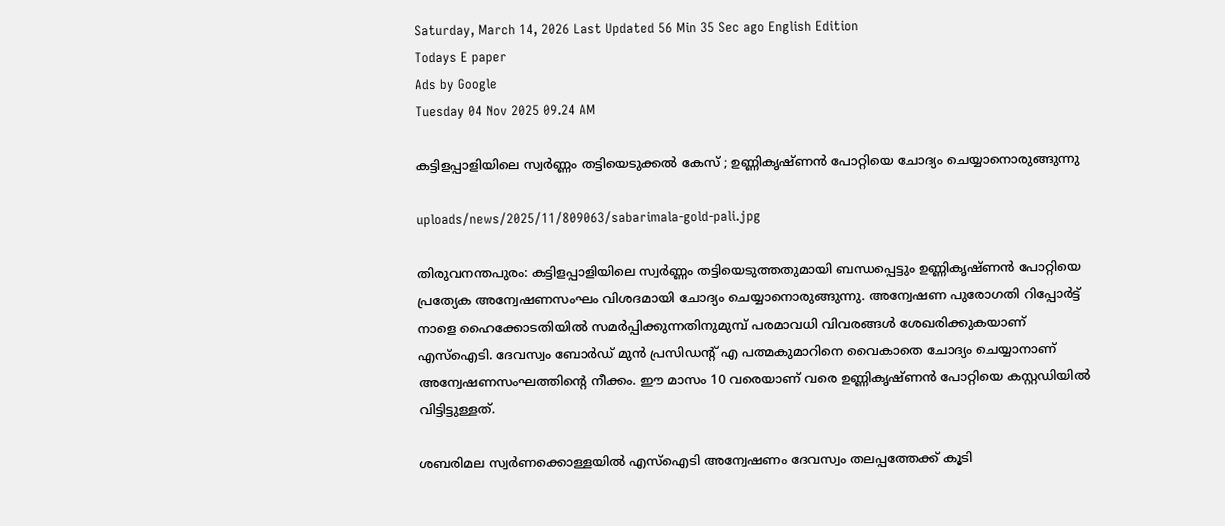Saturday, March 14, 2026 Last Updated 56 Min 35 Sec ago English Edition
Todays E paper
Ads by Google
Tuesday 04 Nov 2025 09.24 AM

കട്ടിളപ്പാളിയിലെ സ്വര്‍ണ്ണം തട്ടിയെടുക്കല്‍ കേസ് ; ഉണ്ണികൃഷ്ണന്‍ പോറ്റിയെ ചോദ്യം ചെയ്യാനൊരുങ്ങുന്നു

uploads/news/2025/11/809063/sabarimala-gold-pali.jpg

തിരുവനന്തപുരം: കട്ടിളപ്പാളിയിലെ സ്വര്‍ണ്ണം തട്ടിയെടുത്തതുമായി ബന്ധപ്പെട്ടും ഉണ്ണികൃഷ്ണന്‍ പോറ്റിയെ പ്രത്യേക അന്വേഷണസംഘം വിശദമായി ചോദ്യം ചെയ്യാനൊരുങ്ങുന്നു. അന്വേഷണ പുരോഗതി റിപ്പോര്‍ട്ട് നാളെ ഹൈക്കോടതിയില്‍ സമര്‍പ്പിക്കുന്നതിനുമുമ്പ് പരമാവധി വിവരങ്ങള്‍ ശേഖരിക്കുകയാണ് എസ്ഐടി. ദേവസ്വം ബോര്‍ഡ് മുന്‍ പ്രസിഡന്റ് എ പത്മകുമാറിനെ വൈകാതെ ചോദ്യം ചെയ്യാനാണ് അന്വേഷണസംഘത്തിന്റെ നീക്കം. ഈ മാസം 10 വരെയാണ് വരെ ഉണ്ണികൃഷ്ണന്‍ പോറ്റിയെ കസ്റ്റഡിയില്‍ വിട്ടിട്ടുള്ളത്.

ശബരിമല സ്വര്‍ണക്കൊള്ളയില്‍ എസ്‌ഐടി അന്വേഷണം ദേവസ്വം തലപ്പത്തേക്ക് കൂടി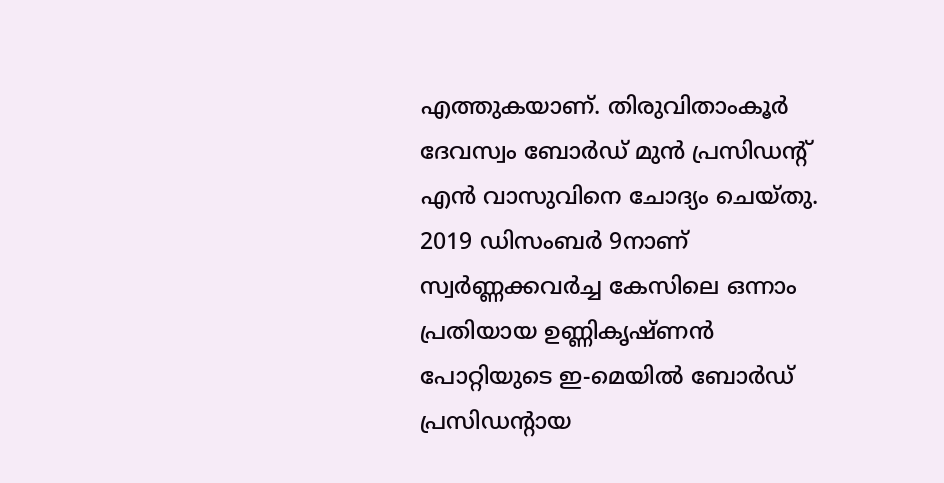എത്തുകയാണ്. തിരുവിതാംകൂര്‍ ദേവസ്വം ബോര്‍ഡ് മുന്‍ പ്രസിഡന്റ് എന്‍ വാസുവിനെ ചോദ്യം ചെയ്തു. 2019 ഡിസംബര്‍ 9നാണ് സ്വര്‍ണ്ണക്കവര്‍ച്ച കേസിലെ ഒന്നാം പ്രതിയായ ഉണ്ണികൃഷ്ണന്‍ പോറ്റിയുടെ ഇ-മെയില്‍ ബോര്‍ഡ് പ്രസിഡന്റായ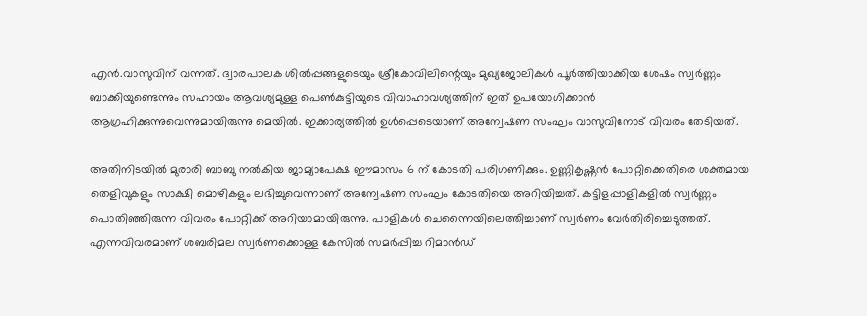എന്‍.വാസുവിന് വന്നത്. ദ്വാരപാലക ശില്‍പ്പങ്ങളുടെയും ശ്രീകോവിലിന്റെയും മുഖ്യജോലികള്‍ പൂര്‍ത്തിയാക്കിയ ശേഷം സ്വര്‍ണ്ണം ബാക്കിയുണ്ടെന്നും സഹായം ആവശ്യമുള്ള പെണ്‍കുട്ടിയുടെ വിവാഹാവശ്യത്തിന് ഇത് ഉപയോഗിക്കാന്‍ ആഗ്രഹിക്കുന്നുവെന്നുമായിരുന്നു മെയില്‍. ഇക്കാര്യത്തില്‍ ഉള്‍പ്പെടെയാണ് അന്വേഷണ സംഘം വാസുവിനോട് വിവരം തേടിയത്.

അതിനിടയില്‍ മുരാരി ബാബു നല്‍കിയ ജാമ്യാപേക്ഷ ഈമാസം 6 ന് കോടതി പരിഗണിക്കും. ഉണ്ണികൃഷ്ണന്‍ പോറ്റിക്കെതിരെ ശക്തമായ തെളിവുകളും സാക്ഷി മൊഴികളും ലഭിച്ചുവെന്നാണ് അന്വേഷണ സംഘം കോടതിയെ അറിയിച്ചത്. കട്ടിളപ്പാളികളില്‍ സ്വര്‍ണ്ണം പൊതിഞ്ഞിരുന്ന വിവരം പോറ്റിക്ക് അറിയാമായിരുന്നു. പാളികള്‍ ചെന്നൈയിലെത്തിച്ചാണ് സ്വര്‍ണം വേര്‍തിരിച്ചെടുത്തത്. എന്നവിവരമാണ് ശബരിമല സ്വര്‍ണക്കൊള്ള കേസില്‍ സമര്‍പ്പിച്ച റിമാന്‍ഡ്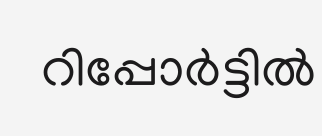റിപ്പോര്‍ട്ടില്‍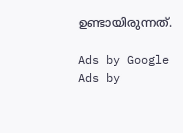ഉണ്ടായിരുന്നത്.

Ads by Google
Ads by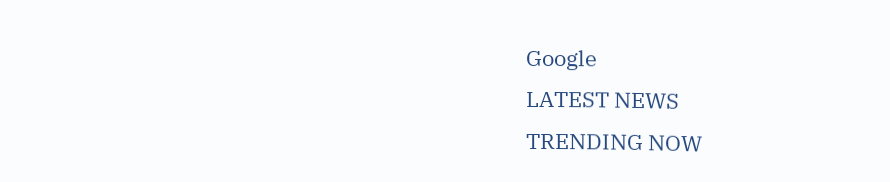Google
LATEST NEWS
TRENDING NOW